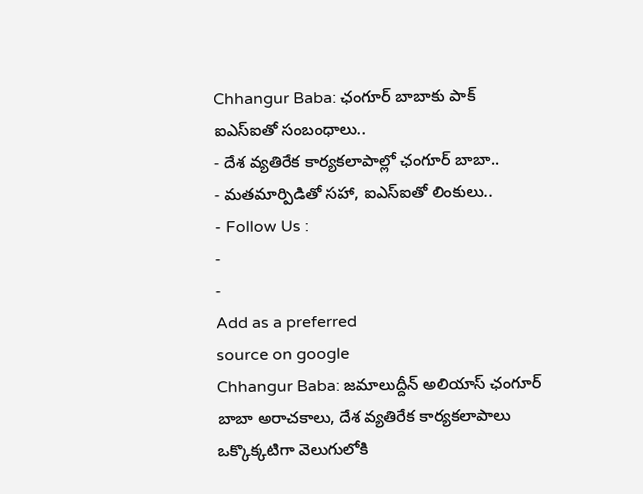Chhangur Baba: ఛంగూర్ బాబాకు పాక్ ఐఎస్ఐతో సంబంధాలు..
- దేశ వ్యతిరేక కార్యకలాపాల్లో ఛంగూర్ బాబా..
- మతమార్పిడితో సహా, ఐఎస్ఐతో లింకులు..
- Follow Us :
-
-
Add as a preferred
source on google
Chhangur Baba: జమాలుద్దీన్ అలియాస్ ఛంగూర్ బాబా అరాచకాలు, దేశ వ్యతిరేక కార్యకలాపాలు ఒక్కొక్కటిగా వెలుగులోకి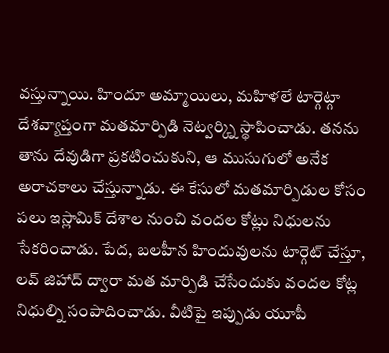వస్తున్నాయి. హిందూ అమ్మాయిలు, మహిళలే టార్గెట్గా దేశవ్యాప్తంగా మతమార్పిడి నెట్వర్క్ని స్థాపించాడు. తనను తాను దేవుడిగా ప్రకటించుకుని, ఆ ముసుగులో అనేక అరాచకాలు చేస్తున్నాడు. ఈ కేసులో మతమార్పిడుల కోసం పలు ఇస్లామిక్ దేశాల నుంచి వందల కోట్లు నిధులను సేకరించాడు. పేద, బలహీన హిందువులను టార్గెట్ చేస్తూ, లవ్ జిహాద్ ద్వారా మత మార్పిడి చేసేందుకు వందల కోట్ల నిధుల్ని సంపాదించాడు. వీటిపై ఇప్పుడు యూపీ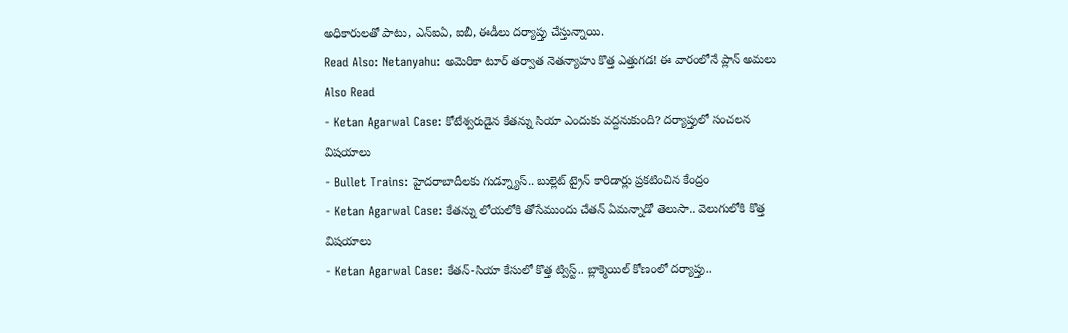అధికారులతో పాటు, ఎన్ఐఏ, ఐబీ, ఈడీలు దర్యాప్తు చేస్తున్నాయి.
Read Also: Netanyahu: అమెరికా టూర్ తర్వాత నెతన్యాహు కొత్త ఎత్తుగడ! ఈ వారంలోనే ప్లాన్ అమలు
Also Read
- Ketan Agarwal Case: కోటేశ్వరుడైన కేతన్ను సియా ఎందుకు వద్దనుకుంది? దర్యాప్తులో సంచలన విషయాలు
- Bullet Trains: హైదరాబాదీలకు గుడ్న్యూస్.. బుల్లెట్ ట్రైన్ కారిడార్లు ప్రకటించిన కేంద్రం
- Ketan Agarwal Case: కేతన్ను లోయలోకి తోసేముందు చేతన్ ఏమన్నాడో తెలుసా.. వెలుగులోకి కొత్త విషయాలు
- Ketan Agarwal Case: కేతన్-సియా కేసులో కొత్త ట్విస్ట్.. బ్లాక్మెయిల్ కోణంలో దర్యాప్తు..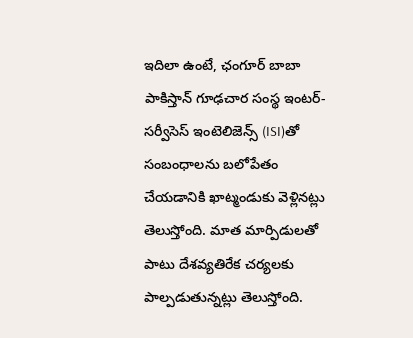ఇదిలా ఉంటే, ఛంగూర్ బాబా పాకిస్తాన్ గూఢచార సంస్థ ఇంటర్-సర్వీసెస్ ఇంటెలిజెన్స్ (ISI)తో సంబంధాలను బలోపేతం చేయడానికి ఖాట్మండుకు వెళ్లినట్లు తెలుస్తోంది. మాత మార్పిడులతో పాటు దేశవ్యతిరేక చర్యలకు పాల్పడుతున్నట్లు తెలుస్తోంది.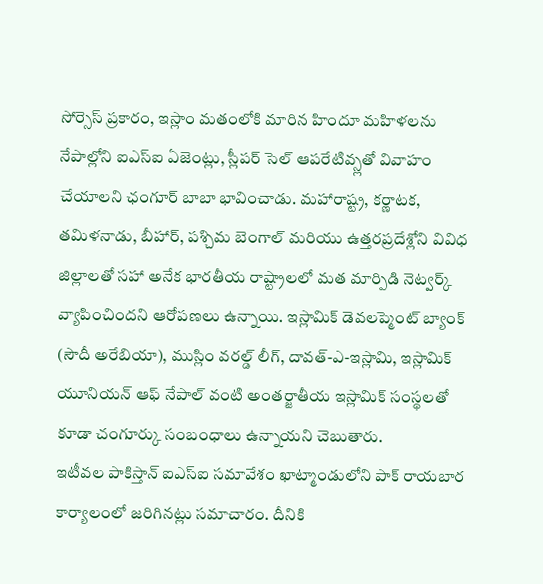సోర్సెస్ ప్రకారం, ఇస్లాం మతంలోకి మారిన హిందూ మహిళలను నేపాల్లోని ఐఎస్ఐ ఏజెంట్లు, స్లీపర్ సెల్ ఆపరేటివ్స్లతో వివాహం చేయాలని ఛంగూర్ బాబా భావించాడు. మహారాష్ట్ర, కర్ణాటక, తమిళనాడు, బీహార్, పశ్చిమ బెంగాల్ మరియు ఉత్తరప్రదేశ్లోని వివిధ జిల్లాలతో సహా అనేక భారతీయ రాష్ట్రాలలో మత మార్పిడి నెట్వర్క్ వ్యాపించిందని ఆరోపణలు ఉన్నాయి. ఇస్లామిక్ డెవలప్మెంట్ బ్యాంక్ (సౌదీ అరేబియా), ముస్లిం వరల్డ్ లీగ్, దావత్-ఎ-ఇస్లామి, ఇస్లామిక్ యూనియన్ ఆఫ్ నేపాల్ వంటి అంతర్జాతీయ ఇస్లామిక్ సంస్థలతో కూడా చంగూర్కు సంబంధాలు ఉన్నాయని చెబుతారు.
ఇటీవల పాకిస్తాన్ ఐఎస్ఐ సమావేశం ఖాట్మాండులోని పాక్ రాయబార కార్యాలంలో జరిగినట్లు సమాచారం. దీనికి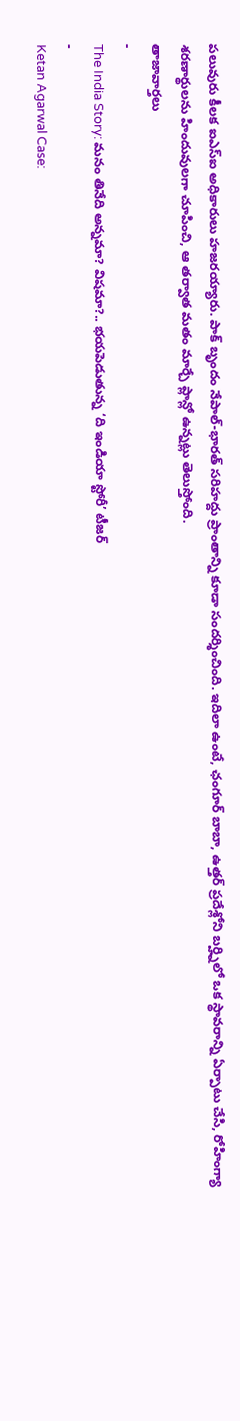పలువురు కీలక ఐఎస్ఐ అధికారులు హజరయ్యారు. పాక్ బృందం నేపాల్-భారత్ సరిహద్దు ప్రాంతాన్ని కూడా సందర్శించింది. ఇదిలా ఉంటే, ఛంగూర్ బాబా, ఉత్తర్ ప్రదేశ్లోని బర్హ్నిలో ఒక స్థావరాన్ని ఏర్పాటు చేసి, రోహింగ్యా శరణార్థులను హిందువులగా చూపించి, ఆ తర్వాత మతం మార్చే ప్లాన్లో ఉన్నట్లు తెలుస్తోంది.
తాజావార్తలు
-
The India Story: మనం తినేది అన్నమా? విషమా?.. భయపెడుతున్న ‘ది ఇండియా స్టోరీ’ టీజర్
-
Ketan Agarwal Case: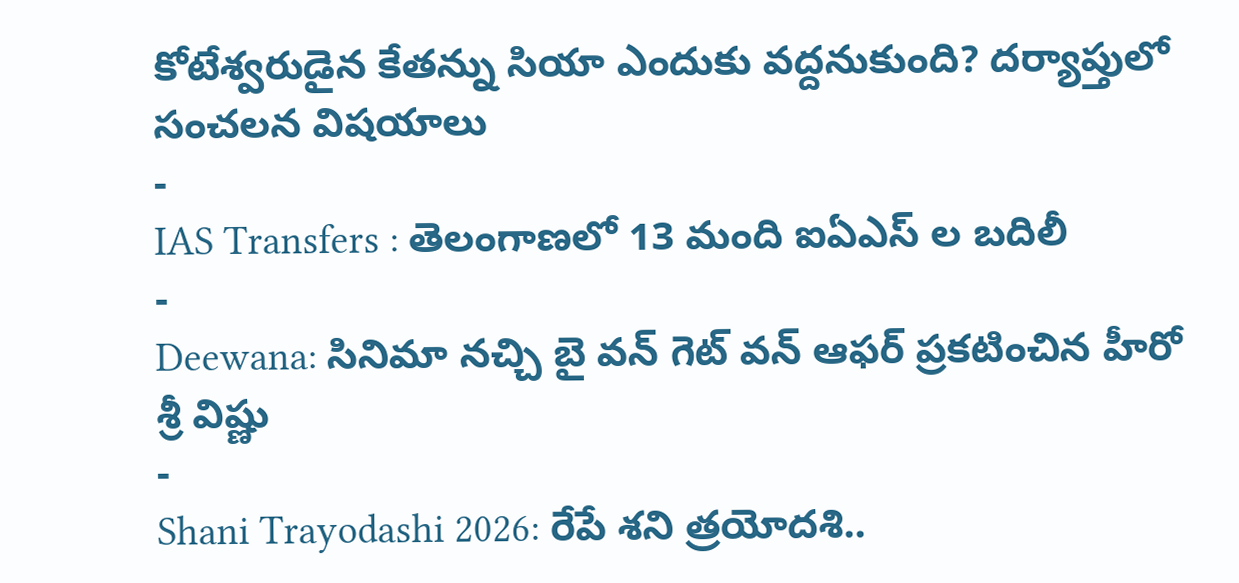కోటేశ్వరుడైన కేతన్ను సియా ఎందుకు వద్దనుకుంది? దర్యాప్తులో సంచలన విషయాలు
-
IAS Transfers : తెలంగాణలో 13 మంది ఐఏఎస్ ల బదిలీ
-
Deewana: సినిమా నచ్చి బై వన్ గెట్ వన్ ఆఫర్ ప్రకటించిన హీరో శ్రీ విష్ణు
-
Shani Trayodashi 2026: రేపే శని త్రయోదశి..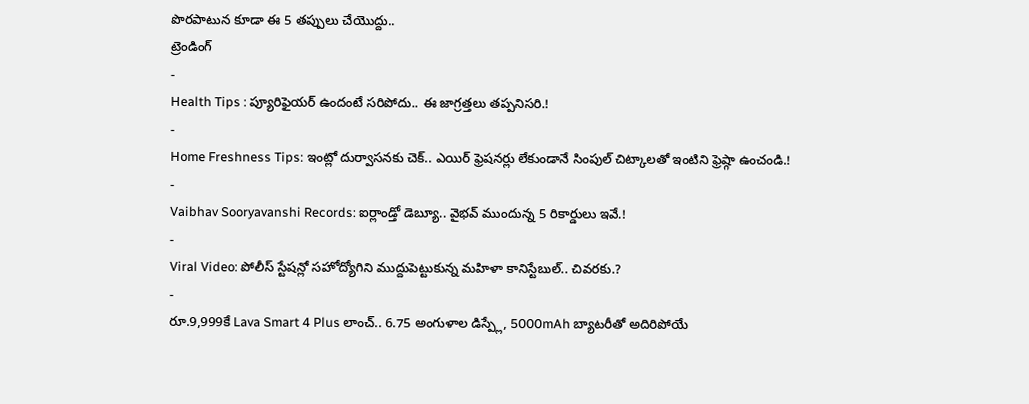పొరపాటున కూడా ఈ 5 తప్పులు చేయొద్దు..
ట్రెండింగ్
-
Health Tips : ప్యూరిఫైయర్ ఉందంటే సరిపోదు.. ఈ జాగ్రత్తలు తప్పనిసరి.!
-
Home Freshness Tips: ఇంట్లో దుర్వాసనకు చెక్.. ఎయిర్ ఫ్రెషనర్లు లేకుండానే సింపుల్ చిట్కాలతో ఇంటిని ఫ్రెష్గా ఉంచండి.!
-
Vaibhav Sooryavanshi Records: ఐర్లాండ్తో డెబ్యూ.. వైభవ్ ముందున్న 5 రికార్డులు ఇవే.!
-
Viral Video: పోలీస్ స్టేషన్లో సహోద్యోగిని ముద్దుపెట్టుకున్న మహిళా కానిస్టేబుల్.. చివరకు.?
-
రూ.9,999కే Lava Smart 4 Plus లాంచ్.. 6.75 అంగుళాల డిస్ప్లే, 5000mAh బ్యాటరీతో అదిరిపోయే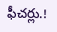ఫీచర్లు.!